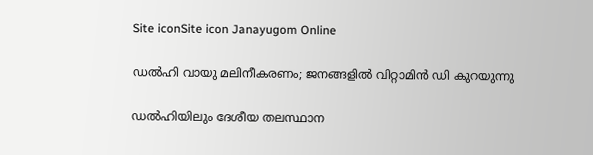Site iconSite icon Janayugom Online

ഡല്‍ഹി വായു മലിനീകരണം; ജനങ്ങളില്‍ വിറ്റാമിന്‍ ഡി കുറയുന്നു

ഡൽഹിയിലും ദേശീയ തലസ്ഥാന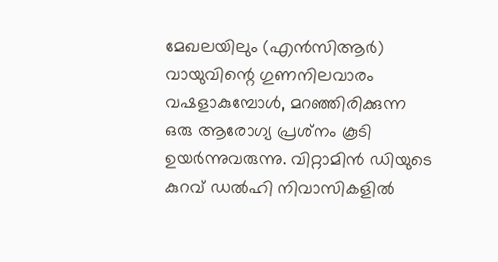മേഖലയിലും (എൻ‌സി‌ആർ) വായുവിന്റെ ഗുണനിലവാരം വഷളാകുമ്പോൾ, മറഞ്ഞിരിക്കുന്ന ഒരു ആരോഗ്യ പ്രശ്‌നം കൂടി ഉയർന്നുവരുന്നു. വിറ്റാമിൻ ഡിയുടെ കുറവ് ഡല്‍ഹി നിവാസികളില്‍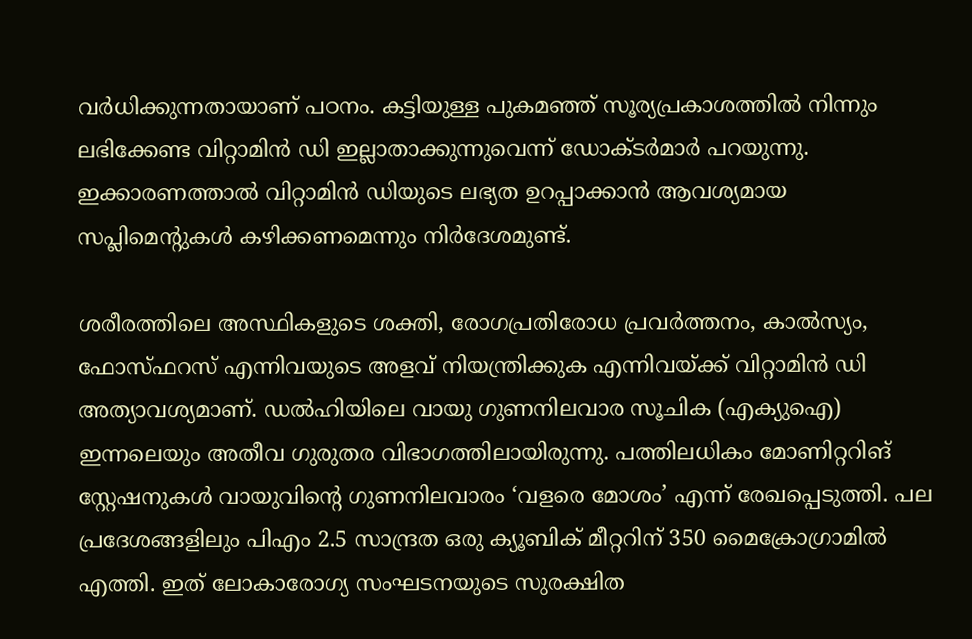വർധിക്കുന്നതായാണ് പഠനം. കട്ടിയുള്ള പുകമഞ്ഞ് സൂര്യപ്രകാശത്തില്‍ നിന്നും ലഭിക്കേണ്ട വിറ്റാമിന്‍ ഡി ഇല്ലാതാക്കുന്നുവെന്ന് ഡോക്ടര്‍മാര്‍ പറയുന്നു. ഇക്കാരണത്താല്‍ വിറ്റാമിന്‍ ഡിയുടെ ലഭ്യത ഉറപ്പാക്കാന്‍ ആവശ്യമായ സപ്ലിമെന്റുകൾ കഴിക്കണമെന്നും നിര്‍ദേശമുണ്ട്.

ശരീരത്തിലെ അസ്ഥികളുടെ ശക്തി, രോഗപ്രതിരോധ പ്രവർത്തനം, കാൽസ്യം, ഫോസ്ഫറസ് എന്നിവയുടെ അളവ് നിയന്ത്രിക്കുക എന്നിവയ്ക്ക് വിറ്റാമിന്‍ ഡി അത്യാവശ്യമാണ്. ഡല്‍ഹിയിലെ വായു ഗുണനിലവാര സൂചിക (എക്യുഐ) ഇന്നലെയും അതീവ ഗുരുതര വിഭാഗത്തിലായിരുന്നു. പത്തിലധികം മോണിറ്ററിങ് സ്റ്റേഷനുകൾ വായുവിന്റെ ഗുണനിലവാരം ‘വളരെ മോശം’ എന്ന് രേഖപ്പെടുത്തി. പല പ്രദേശങ്ങളിലും പിഎം 2.5 സാന്ദ്രത ഒരു ക്യൂബിക് മീറ്ററിന് 350 മൈക്രോഗ്രാമിൽ എത്തി. ഇത് ലോകാരോഗ്യ സംഘടനയുടെ സുരക്ഷിത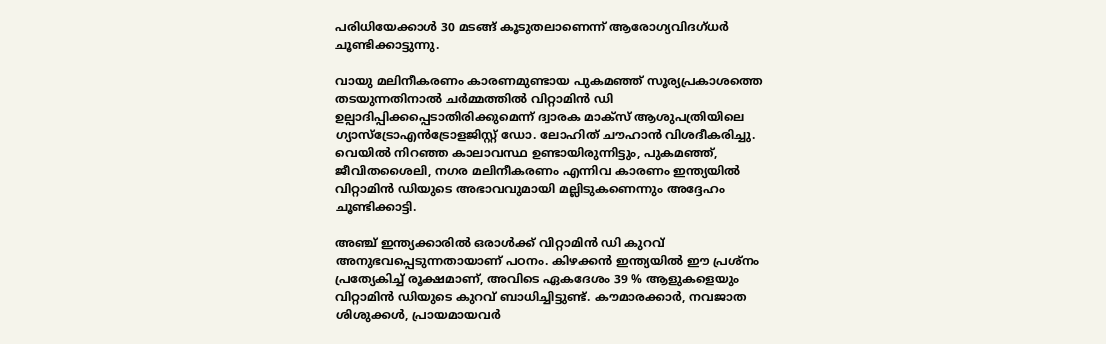പരിധിയേക്കാൾ 30 മടങ്ങ് കൂടുതലാണെന്ന് ആരോഗ്യവിദഗ്ധര്‍ ചൂണ്ടിക്കാട്ടുന്നു.

വായു മലിനീകരണം കാരണമുണ്ടായ പുകമഞ്ഞ് സൂര്യപ്രകാശത്തെ തടയുന്നതിനാല്‍ ചര്‍മ്മത്തില്‍ വിറ്റാമിൻ ഡി ഉല്പാദിപ്പിക്കപ്പെടാതിരിക്കുമെന്ന് ദ്വാരക മാക്സ് ആശുപത്രിയിലെ ഗ്യാസ്ട്രോഎൻട്രോളജിസ്റ്റ് ഡോ. ലോഹിത് ചൗഹാൻ വിശദീകരിച്ചു. വെയിൽ നിറഞ്ഞ കാലാവസ്ഥ ഉണ്ടായിരുന്നിട്ടും, പുകമഞ്ഞ്, ജീവിതശൈലി, നഗര മലിനീകരണം എന്നിവ കാരണം ഇന്ത്യയില്‍ വിറ്റാമിൻ ഡിയുടെ അഭാവവുമായി മല്ലിടുകണെന്നും അദ്ദേഹം ചൂണ്ടിക്കാട്ടി.

അഞ്ച് ഇന്ത്യക്കാരിൽ ഒരാൾക്ക് വിറ്റാമിൻ ഡി കുറവ് അനുഭവപ്പെടുന്നതായാണ് പഠനം. കിഴക്കൻ ഇന്ത്യയിൽ ഈ പ്രശ്നം പ്രത്യേകിച്ച് രൂക്ഷമാണ്, അവിടെ ഏകദേശം 39 % ആളുകളെയും വിറ്റാമിന്‍ ഡിയുടെ കുറവ് ബാധിച്ചിട്ടുണ്ട്. കൗമാരക്കാർ, നവജാത ശിശുക്കൾ, പ്രായമായവർ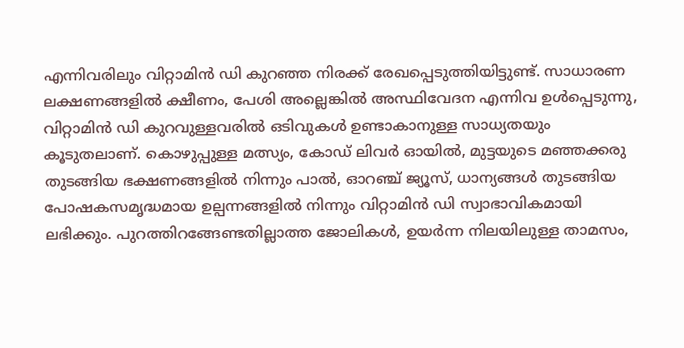എന്നിവരിലും വിറ്റാമിന്‍ ഡി കുറഞ്ഞ നിരക്ക് രേഖപ്പെടുത്തിയിട്ടുണ്ട്. സാധാരണ ലക്ഷണങ്ങളിൽ ക്ഷീണം, പേശി അല്ലെങ്കിൽ അസ്ഥിവേദന എന്നിവ ഉൾപ്പെടുന്നു, വിറ്റാമിന്‍ ഡി കുറവുള്ളവരില്‍ ഒടിവുകൾ ഉണ്ടാകാനുള്ള സാധ്യതയും കൂടുതലാണ്. കൊഴുപ്പുള്ള മത്സ്യം, കോഡ് ലിവർ ഓയിൽ, മുട്ടയുടെ മഞ്ഞക്കരു തുടങ്ങിയ ഭക്ഷണങ്ങളിൽ നിന്നും പാൽ, ഓറഞ്ച് ജ്യൂസ്, ധാന്യങ്ങൾ തുടങ്ങിയ പോഷകസമൃദ്ധമായ ഉല്പന്നങ്ങളിൽ നിന്നും വിറ്റാമിൻ ഡി സ്വാഭാവികമായി ലഭിക്കും. പുറത്തിറങ്ങേണ്ടതില്ലാത്ത ജോലികള്‍, ഉയർന്ന നിലയിലുള്ള താമസം,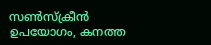സൺസ്‌ക്രീൻ ഉപയോഗം, കനത്ത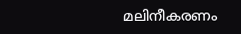മലിനീകരണം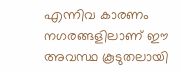എന്നിവ കാരണം നഗരങ്ങളിലാണ് ഈ അവസ്ഥ കൂടുതലായി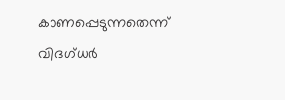കാണപ്പെടുന്നതെന്ന് വിദഗ്ധർ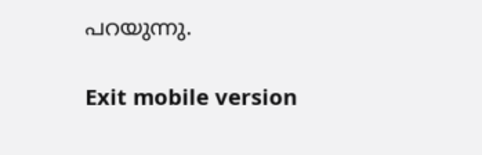പറയുന്നു.

Exit mobile version